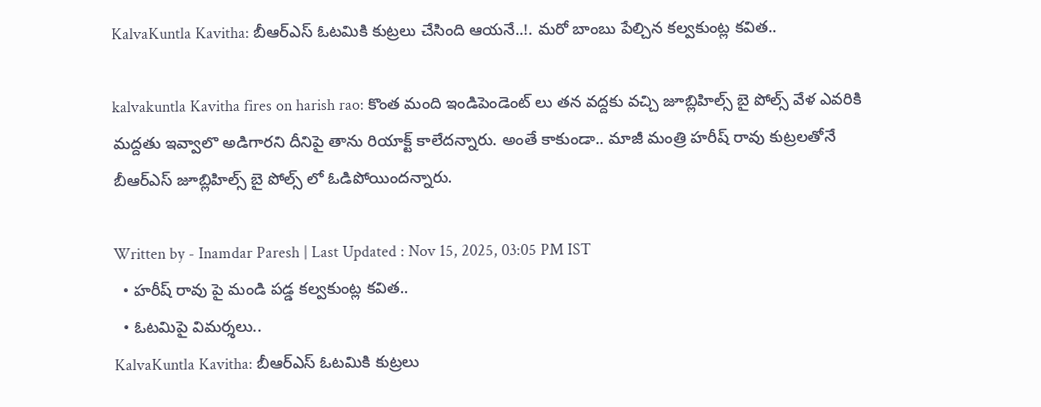KalvaKuntla Kavitha: బీఆర్ఎస్ ఓటమికి కుట్రలు చేసింది ఆయనే..!. మరో బాంబు పేల్చిన కల్వకుంట్ల కవిత..

kalvakuntla Kavitha fires on harish rao: కొంత మంది ఇండిపెండెంట్ లు తన వద్దకు వచ్చి జూబ్లిహిల్స్ బై పోల్స్ వేళ ఎవరికి మద్దతు ఇవ్వాలొ అడిగారని దీనిపై తాను రియాక్ట్ కాలేదన్నారు. అంతే కాకుండా.. మాజీ మంత్రి హరీష్ రావు కుట్రలతోనే బీఆర్ఎస్ జూబ్లిహిల్స్ బై పోల్స్ లో ఓడిపోయిందన్నారు.

Written by - Inamdar Paresh | Last Updated : Nov 15, 2025, 03:05 PM IST
  • హరీష్ రావు పై మండి పడ్డ కల్వకుంట్ల కవిత..
  • ఓటమిపై విమర్శలు..
KalvaKuntla Kavitha: బీఆర్ఎస్ ఓటమికి కుట్రలు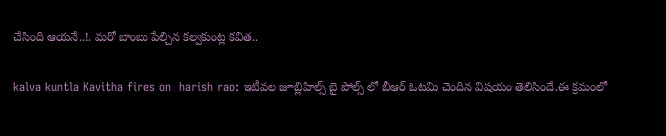చేసింది ఆయనే..!. మరో బాంబు పేల్చిన కల్వకుంట్ల కవిత..

kalva kuntla Kavitha fires on  harish rao: ఇటీవల జూబ్లిహిల్స్ బై పోల్స్ లో బీఆర్ ఓటమి చెందిన విషయం తెలిసిందే.ఈ క్రమంలో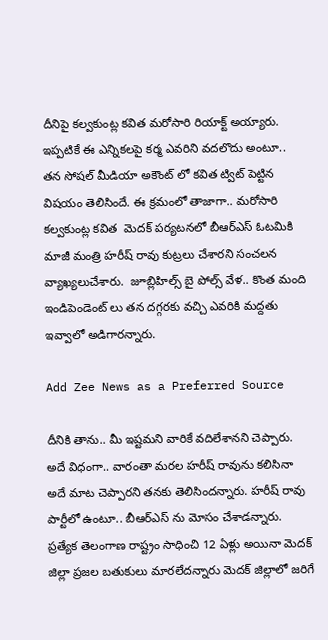దీనిపై కల్వకుంట్ల కవిత మరోసారి రియాక్ట్ అయ్యారు. ఇప్పటికే ఈ ఎన్నికలపై కర్మ ఎవరిని వదలొదు అంటూ..  తన సోషల్ మీడియా అకౌంట్ లో కవిత ట్విట్ పెట్టిన విషయం తెలిసిందే. ఈ క్రమంలో తాజాగా.. మరోసారి కల్వకుంట్ల కవిత  మెదక్ పర్యటనలో బీఆర్ఎస్ ఓటమికి మాజీ మంత్రి హరీష్ రావు కుట్రలు చేశారని సంచలన వ్యాఖ్యలుచేశారు.  జూబ్లిహిల్స్ బై పోల్స్ వేళ.. కొంత మంది ఇండిపెండెంట్ లు తన దగ్గరకు వచ్చి ఎవరికి మద్దతు ఇవ్వాలో అడిగారన్నారు.

Add Zee News as a Preferred Source

దీనికి తాను.. మీ ఇష్టమని వారికే వదిలేశానని చెప్పారు. అదే విధంగా.. వారంతా మరల హరీష్ రావును కలిసినా అదే మాట చెప్పారని తనకు తెలిసిందన్నారు. హరీష్ రావు పార్టీలో ఉంటూ.. బీఆర్ఎస్ ను మోసం చేశాడన్నారు.  ప్రత్యేక తెలంగాణ రాష్ట్రం సాధించి 12 ఏళ్లు అయినా మెదక్ జిల్లా ప్రజల బతుకులు మారలేదన్నారు మెదక్‌ జిల్లాలో జరిగే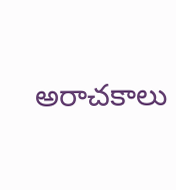అరాచకాలు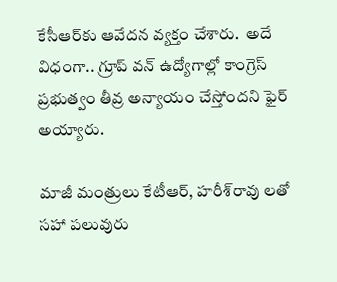కేసీఆర్‌కు ఆవేదన వ్యక్తం చేశారు.  అదే విధంగా.. గ్రూప్ వన్ ఉద్యోగాల్లో కాంగ్రెస్ ప్రభుత్వం తీవ్ర అన్యాయం చేస్తోందని ఫైర్ అయ్యారు.

మాజీ మంత్రులు కేటీఆర్, హరీశ్‌రావు లతో సహా పలువురు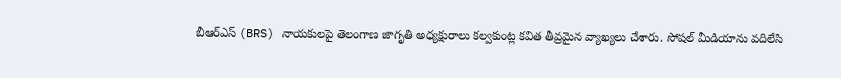బీఆర్ఎస్ (BRS) నాయకులపై తెలంగాణ జాగృతి అధ్యక్షురాలు కల్వకుంట్ల కవిత తీవ్రమైన వ్యాఖ్యలు చేశారు. సోషల్ మీడియాను వదిలేసి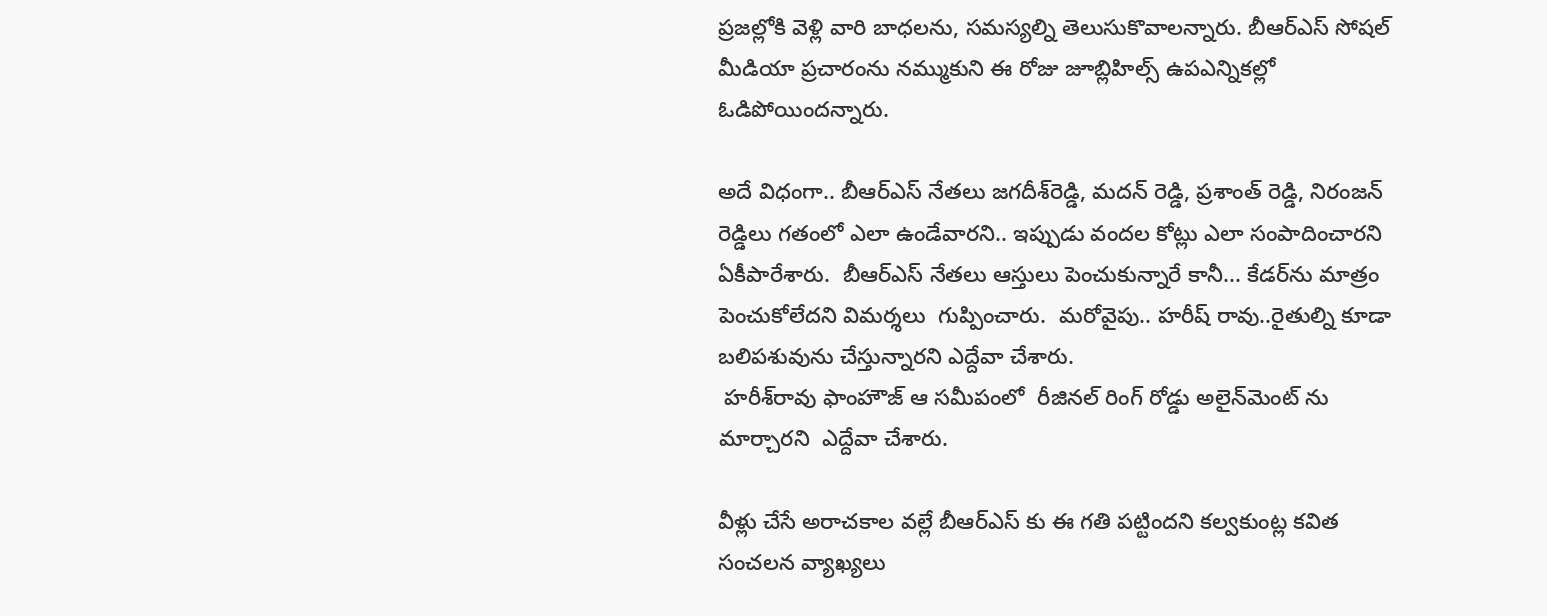ప్రజల్లోకి వెళ్లి వారి బాధలను, సమస్యల్ని తెలుసుకొవాలన్నారు. బీఆర్ఎస్ సోషల్ మీడియా ప్రచారంను నమ్ముకుని ఈ రోజు జూబ్లిహిల్స్ ఉపఎన్నికల్లో ఓడిపోయిందన్నారు.

అదే విధంగా.. బీఆర్ఎస్ నేతలు జగదీశ్‌రెడ్డి, మదన్ రెడ్డి, ప్రశాంత్ రెడ్డి, నిరంజన్ రెడ్డిలు గతంలో ఎలా ఉండేవారని.. ఇప్పుడు వందల కోట్లు ఎలా సంపాదించారని ఏకీపారేశారు.  బీఆర్ఎస్ నేతలు ఆస్తులు పెంచుకున్నారే కానీ... కేడర్‌ను మాత్రం పెంచుకోలేదని విమర్శలు  గుప్పించారు.  మరోవైపు.. హరీష్ రావు..రైతుల్ని కూడా బలిపశువును చేస్తున్నారని ఎద్దేవా చేశారు.
 హరీశ్‌రావు ఫాంహౌజ్ ఆ సమీపంలో  రీజినల్ రింగ్ రోడ్డు అలైన్‌మెంట్ ను మార్చారని  ఎద్దేవా చేశారు.

వీళ్లు చేసే అరాచకాల వల్లే బీఆర్ఎస్ కు ఈ గతి పట్టిందని కల్వకుంట్ల కవిత సంచలన వ్యాఖ్యలు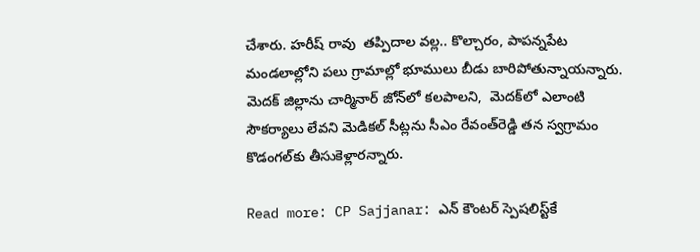చేశారు. హరీష్ రావు  తప్పిదాల వల్ల.. కొల్చారం, పాపన్నపేట మండలాల్లోని పలు గ్రామాల్లో భూములు బీడు బారిపోతున్నాయన్నారు. మెదక్ జిల్లాను చార్మినార్ జోన్‌లో కలపాలని,  మెదక్‌లో ఎలాంటి సౌకర్యాలు లేవని మెడికల్ సీట్లను సీఎం రేవంత్‌రెడ్డి తన స్వగ్రామం కొడంగల్‌కు తీసుకెళ్లారన్నారు.

Read more: CP Sajjanar: ఎన్ కౌంటర్ స్పెషలిస్ట్‌కే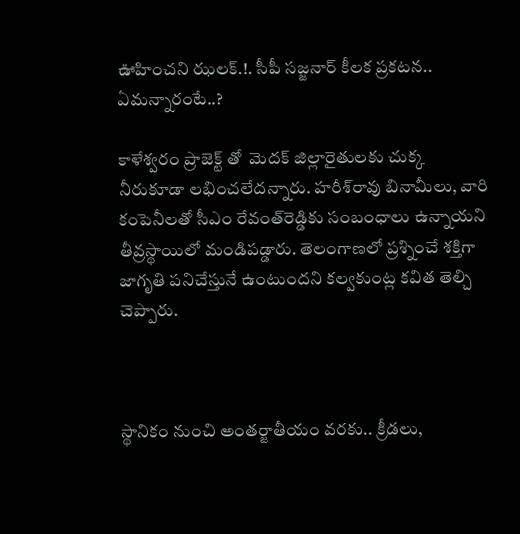ఊహించని ఝలక్.!. సీపీ సజ్జనార్ కీలక ప్రకటన.. ఏమన్నారంటే..?

కాళేశ్వరం ప్రాజెక్ట్ తో  మెదక్ జిల్లారైతులకు చుక్క నీరుకూడా లభించలేదన్నారు. హరీశ్‌‌రావు బినామీలు, వారి కంపెనీలతో సీఎం రేవంత్‌రెడ్డికు సంబంధాలు ఉన్నాయని తీవ్రస్థాయిలో మండిపడ్డారు. తెలంగాణలో ప్రశ్నించే శక్తిగా జాగృతి పనిచేస్తునే ఉంటుందని కల్వకుంట్ల కవిత తెల్చి చెప్పారు.



స్థానికం నుంచి అంతర్జాతీయం వరకు.. క్రీడలు,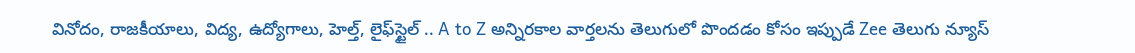వినోదం, రాజకీయాలు, విద్య, ఉద్యోగాలు, హెల్త్, లైఫ్‌స్టైల్ .. A to Z అన్నిరకాల వార్తలను తెలుగులో పొందడం కోసం ఇప్పుడే Zee తెలుగు న్యూస్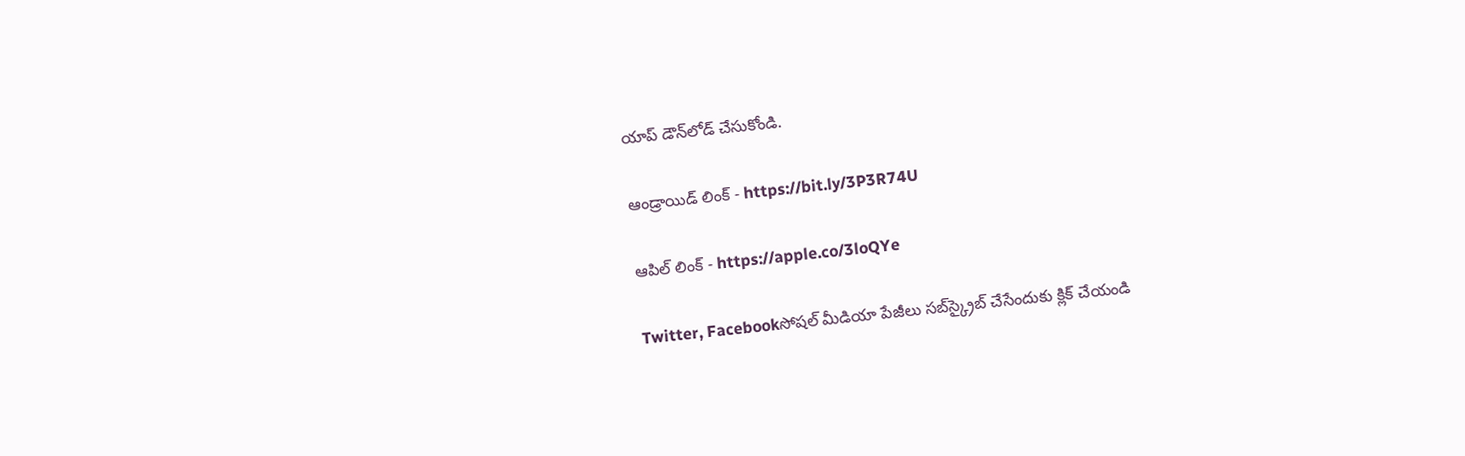యాప్ డౌన్‌లోడ్ చేసుకోండి.

ఆండ్రాయిడ్ లింక్ - https://bit.ly/3P3R74U

ఆపిల్ లింక్ - https://apple.co/3loQYe

Twitter, Facebookసోషల్ మీడియా పేజీలు సబ్‌స్క్రైబ్ చేసేందుకు క్లిక్ చేయండి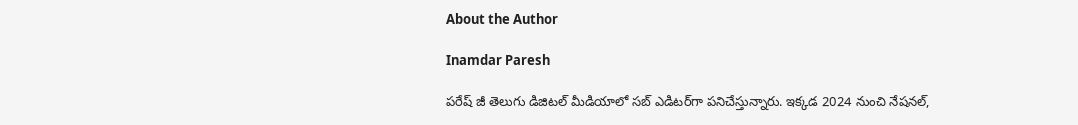About the Author

Inamdar Paresh

పరేష్ జీ తెలుగు డిజిటల్ మీడియాలో సబ్ ఎడిటర్‌గా పనిచేస్తున్నారు. ఇక్కడ 2024 నుంచి నేషనల్,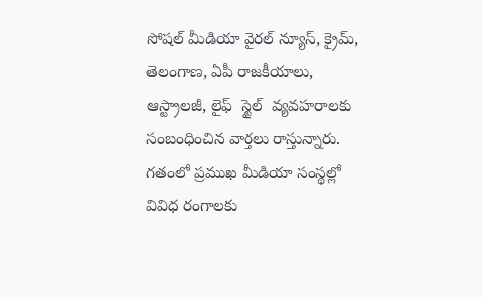సోషల్ మీడియా వైరల్ న్యూస్, క్రైమ్, తెలంగాణ, ఏపీ రాజకీయాలు, ఆస్ట్రాలజీ, లైఫ్  స్టైల్  వ్యవహరాలకు సంబంధించిన వార్తలు రాస్తున్నారు. గతంలో ప్రముఖ మీడియా సంస్థల్లో వివిధ రంగాలకు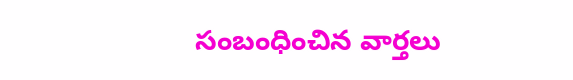సంబంధించిన వార్తలు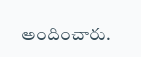అందించారు.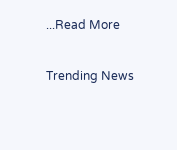...Read More

Trending News